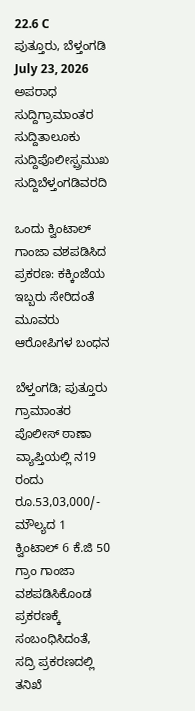22.6 C
ಪುತ್ತೂರು, ಬೆಳ್ತಂಗಡಿ
July 23, 2026
ಅಪರಾಧ ಸುದ್ದಿಗ್ರಾಮಾಂತರ ಸುದ್ದಿತಾಲೂಕು ಸುದ್ದಿಪೊಲೀಸ್ಪ್ರಮುಖ ಸುದ್ದಿಬೆಳ್ತಂಗಡಿವರದಿ

ಒಂದು ಕ್ವಿಂಟಾಲ್ ಗಾಂಜಾ ವಶಪಡಿಸಿದ ಪ್ರಕರಣ: ಕಕ್ಕಿಂಜೆಯ ಇಬ್ಬರು ಸೇರಿದಂತೆ ಮೂವರು ಆರೋಪಿಗಳ ಬಂಧನ

ಬೆಳ್ತಂಗಡಿ; ಪುತ್ತೂರು ಗ್ರಾಮಾಂತರ ಪೊಲೀಸ್ ಠಾಣಾ ವ್ಯಾಪ್ತಿಯಲ್ಲಿ ನ19 ರಂದು ರೂ.53,03,000/- ಮೌಲ್ಯದ 1 ಕ್ವಿಂಟಾಲ್ 6 ಕೆ.ಜಿ 50 ಗ್ರಾಂ ಗಾಂಜಾ ವಶಪಡಿಸಿಕೊಂಡ ಪ್ರಕರಣಕ್ಕೆ ಸಂಬಂಧಿಸಿದಂತೆ, ಸದ್ರಿ ಪ್ರಕರಣದಲ್ಲಿ ತನಿಖೆ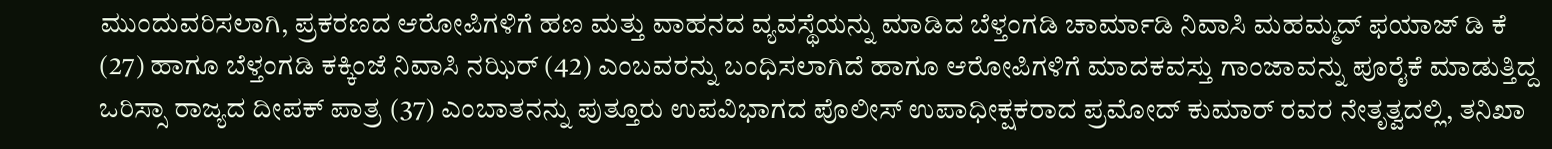ಮುಂದುವರಿಸಲಾಗಿ, ಪ್ರಕರಣದ ಆರೋಪಿಗಳಿಗೆ ಹಣ ಮತ್ತು ವಾಹನದ ವ್ಯವಸ್ಥೆಯನ್ನು ಮಾಡಿದ ಬೆಳ್ತಂಗಡಿ ಚಾರ್ಮಾಡಿ ನಿವಾಸಿ ಮಹಮ್ಮದ್ ಫಯಾಜ್ ಡಿ ಕೆ (27) ಹಾಗೂ ಬೆಳ್ತಂಗಡಿ ಕಕ್ಕಿಂಜೆ ನಿವಾಸಿ ನಝಿರ್ (42) ಎಂಬವರನ್ನು ಬಂಧಿಸಲಾಗಿದೆ ಹಾಗೂ ಆರೋಪಿಗಳಿಗೆ ಮಾದಕವಸ್ತು ಗಾಂಜಾವನ್ನು ಪೂರೈಕೆ ಮಾಡುತ್ತಿದ್ದ ಒರಿಸ್ಸಾ ರಾಜ್ಯದ ದೀಪಕ್ ಪಾತ್ರ (37) ಎಂಬಾತನನ್ನು ಪುತ್ತೂರು ಉಪವಿಭಾಗದ ಪೊಲೀಸ್ ಉಪಾಧೀಕ್ಷಕರಾದ ಪ್ರಮೋದ್ ಕುಮಾರ್ ರವರ ನೇತೃತ್ವದಲ್ಲಿ, ತನಿಖಾ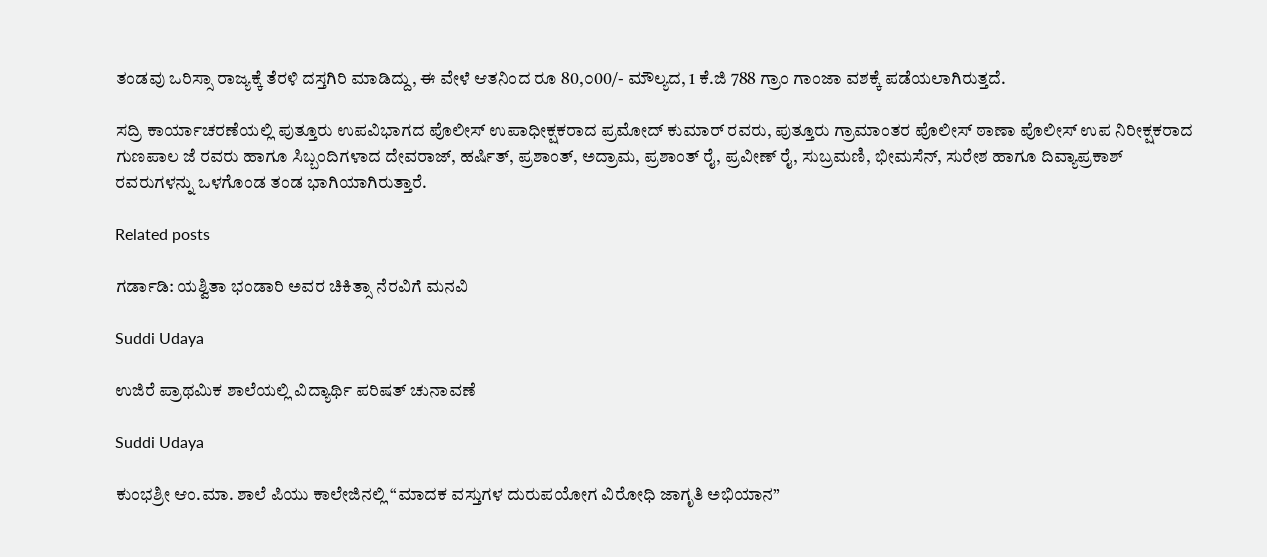ತಂಡವು ಒರಿಸ್ಸಾ ರಾಜ್ಯಕ್ಕೆ ತೆರಳಿ ದಸ್ತಗಿರಿ ಮಾಡಿದ್ದು, ಈ ವೇಳೆ ಆತನಿಂದ ರೂ 80,೦00/- ಮೌಲ್ಯದ, 1 ಕೆ.ಜಿ 788 ಗ್ರಾಂ ಗಾಂಜಾ ವಶಕ್ಕೆ ಪಡೆಯಲಾಗಿರುತ್ತದೆ.

ಸದ್ರಿ ಕಾರ್ಯಾಚರಣೆಯಲ್ಲಿ ಪುತ್ತೂರು ಉಪವಿಭಾಗದ ಪೊಲೀಸ್ ಉಪಾಧೀಕ್ಷಕರಾದ ಪ್ರಮೋದ್ ಕುಮಾರ್ ರವರು, ಪುತ್ತೂರು ಗ್ರಾಮಾಂತರ ಪೊಲೀಸ್ ಠಾಣಾ ಪೊಲೀಸ್ ಉಪ ನಿರೀಕ್ಷಕರಾದ ಗುಣಪಾಲ ಜೆ ರವರು ಹಾಗೂ ಸಿಬ್ಬಂದಿಗಳಾದ ದೇವರಾಜ್, ಹರ್ಷಿತ್, ಪ್ರಶಾಂತ್, ಅದ್ರಾಮ, ಪ್ರಶಾಂತ್ ರೈ, ಪ್ರವೀಣ್ ರೈ, ಸುಬ್ರಮಣಿ, ಭೀಮಸೆನ್, ಸುರೇಶ ಹಾಗೂ ದಿವ್ಯಾಪ್ರಕಾಶ್ ರವರುಗಳನ್ನು ಒಳಗೊಂಡ ತಂಡ ಭಾಗಿಯಾಗಿರುತ್ತಾರೆ.

Related posts

ಗರ್ಡಾಡಿ: ಯಶ್ವಿತಾ ಭಂಡಾರಿ ಅವರ ಚಿಕಿತ್ಸಾ ನೆರವಿಗೆ ಮನವಿ

Suddi Udaya

ಉಜಿರೆ ಪ್ರಾಥಮಿಕ ಶಾಲೆಯಲ್ಲಿ ವಿದ್ಯಾರ್ಥಿ ಪರಿಷತ್ ಚುನಾವಣೆ

Suddi Udaya

ಕುಂಭಶ್ರೀ ಆಂ.ಮಾ. ಶಾಲೆ ಪಿಯು ಕಾಲೇಜಿನಲ್ಲಿ “ಮಾದಕ ವಸ್ತುಗಳ ದುರುಪಯೋಗ ವಿರೋಧಿ ಜಾಗೃತಿ ಅಭಿಯಾನ”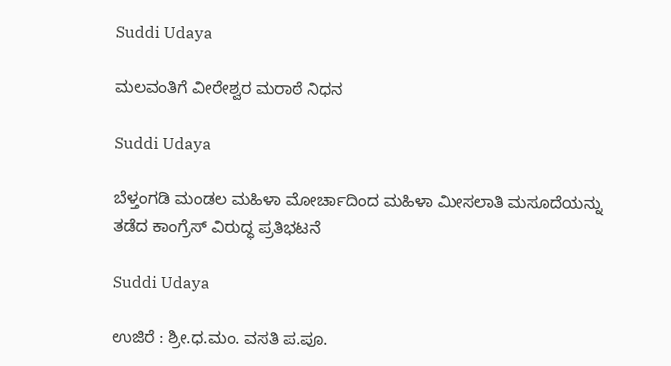Suddi Udaya

ಮಲವಂತಿಗೆ ವೀರೇಶ್ವರ ಮರಾಠೆ ನಿಧನ

Suddi Udaya

ಬೆಳ್ತಂಗಡಿ ಮಂಡಲ ಮಹಿಳಾ ಮೋರ್ಚಾದಿಂದ ಮಹಿಳಾ ಮೀಸಲಾತಿ ಮಸೂದೆಯನ್ನು ತಡೆದ ಕಾಂಗ್ರೆಸ್ ವಿರುದ್ಧ ಪ್ರತಿಭಟನೆ

Suddi Udaya

ಉಜಿರೆ : ಶ್ರೀ.ಧ.ಮಂ. ವಸತಿ ಪ.ಪೂ.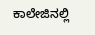ಕಾಲೇಜಿನಲ್ಲಿ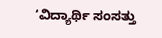‘ವಿದ್ಯಾರ್ಥಿ ಸಂಸತ್ತು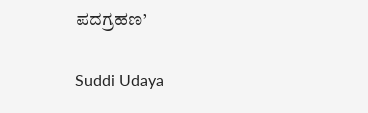ಪದಗ್ರಹಣ’

Suddi Udaya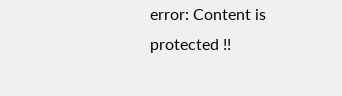error: Content is protected !!